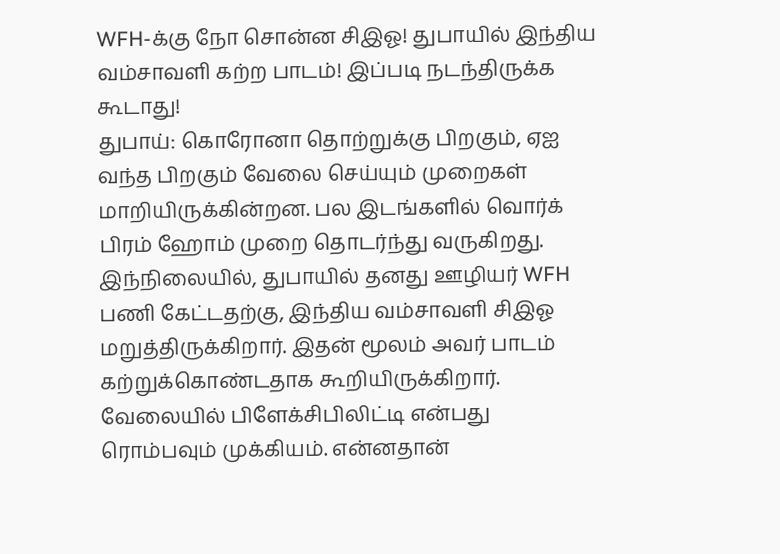WFH-க்கு நோ சொன்ன சிஇஓ! துபாயில் இந்திய வம்சாவளி கற்ற பாடம்! இப்படி நடந்திருக்க கூடாது!
துபாய்: கொரோனா தொற்றுக்கு பிறகும், ஏஐ வந்த பிறகும் வேலை செய்யும் முறைகள் மாறியிருக்கின்றன. பல இடங்களில் வொர்க் பிரம் ஹோம் முறை தொடர்ந்து வருகிறது. இந்நிலையில், துபாயில் தனது ஊழியர் WFH பணி கேட்டதற்கு, இந்திய வம்சாவளி சிஇஓ மறுத்திருக்கிறார். இதன் மூலம் அவர் பாடம் கற்றுக்கொண்டதாக கூறியிருக்கிறார்.
வேலையில் பிளேக்சிபிலிட்டி என்பது ரொம்பவும் முக்கியம். என்னதான்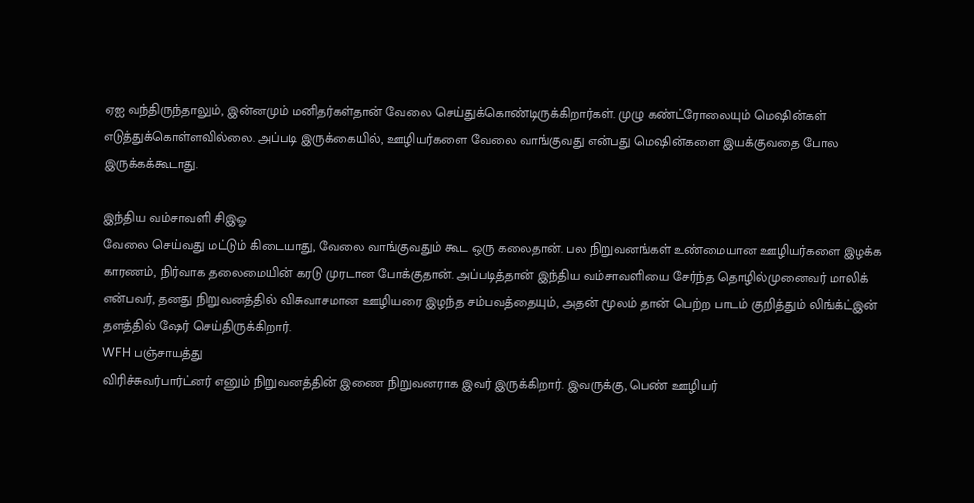ஏஐ வந்திருந்தாலும், இன்னமும் மனிதர்கள்தான் வேலை செய்துக்கொண்டிருக்கிறார்கள். முழு கண்ட்ரோலையும் மெஷின்கள் எடுத்துக்கொள்ளவில்லை. அப்படி இருக்கையில், ஊழியர்களை வேலை வாங்குவது என்பது மெஷின்களை இயக்குவதை போல இருக்கக்கூடாது.

இந்திய வம்சாவளி சிஇஓ
வேலை செய்வது மட்டும் கிடையாது, வேலை வாங்குவதும் கூட ஒரு கலைதான். பல நிறுவனங்கள் உண்மையான ஊழியர்களை இழக்க காரணம், நிர்வாக தலைமையின் கரடு முரடான போக்குதான். அப்படித்தான் இந்திய வம்சாவளியை சேர்ந்த தொழில்முனைவர் மாலிக் என்பவர், தனது நிறுவனத்தில் விசுவாசமான ஊழியரை இழந்த சம்பவத்தையும், அதன் மூலம் தான் பெற்ற பாடம் குறித்தும் லிங்க்ட்இன் தளத்தில் ஷேர் செய்திருக்கிறார்.
WFH பஞ்சாயத்து
விரிச்சுவர்பார்ட்னர் எனும் நிறுவனத்தின் இணை நிறுவனராக இவர் இருக்கிறார். இவருக்கு, பெண் ஊழியர்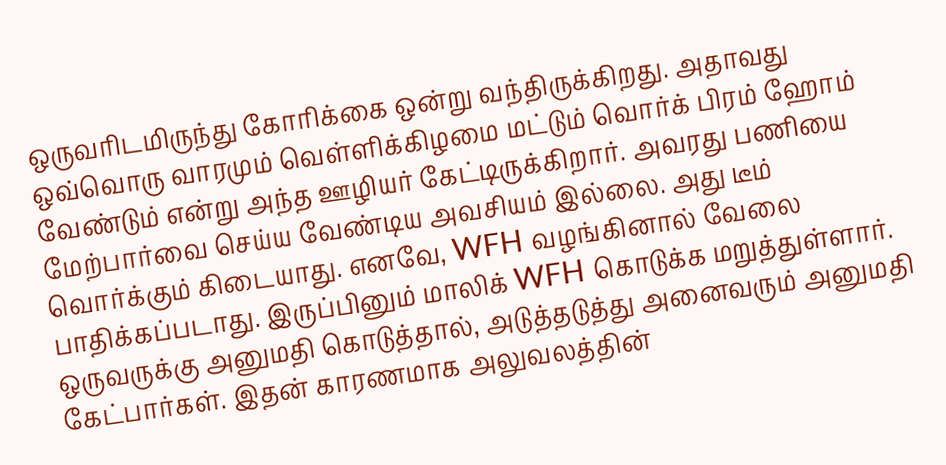ஒருவரிடமிருந்து கோரிக்கை ஒன்று வந்திருக்கிறது. அதாவது ஒவ்வொரு வாரமும் வெள்ளிக்கிழமை மட்டும் வொர்க் பிரம் ஹோம் வேண்டும் என்று அந்த ஊழியர் கேட்டிருக்கிறார். அவரது பணியை மேற்பார்வை செய்ய வேண்டிய அவசியம் இல்லை. அது டீம் வொர்க்கும் கிடையாது. எனவே, WFH வழங்கினால் வேலை பாதிக்கப்படாது. இருப்பினும் மாலிக் WFH கொடுக்க மறுத்துள்ளார்.
ஒருவருக்கு அனுமதி கொடுத்தால், அடுத்தடுத்து அனைவரும் அனுமதி கேட்பார்கள். இதன் காரணமாக அலுவலத்தின்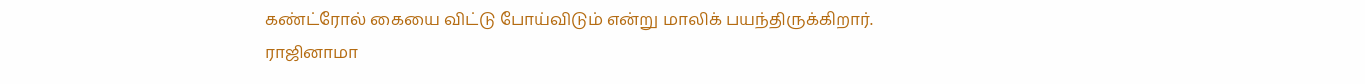கண்ட்ரோல் கையை விட்டு போய்விடும் என்று மாலிக் பயந்திருக்கிறார்.
ராஜினாமா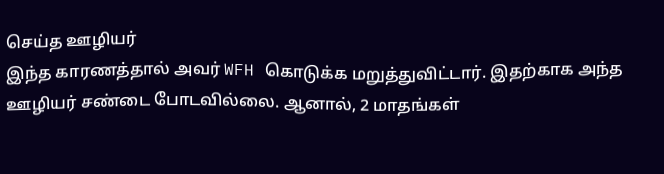செய்த ஊழியர்
இந்த காரணத்தால் அவர் WFH கொடுக்க மறுத்துவிட்டார். இதற்காக அந்த ஊழியர் சண்டை போடவில்லை. ஆனால், 2 மாதங்கள்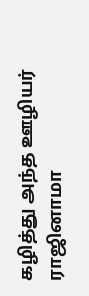கழித்து அந்த ஊழியர் ராஜினாமா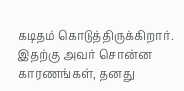கடிதம் கொடுத்திருக்கிறார். இதற்கு அவர் சொன்ன காரணங்கள், தனது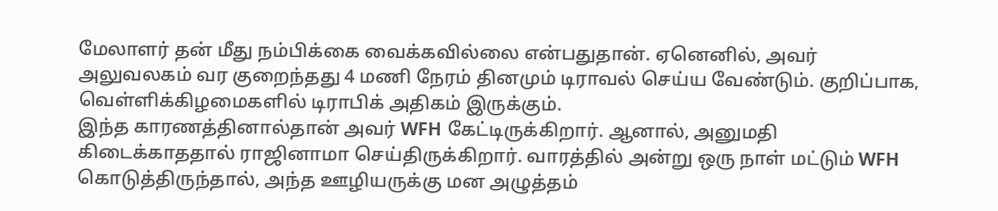மேலாளர் தன் மீது நம்பிக்கை வைக்கவில்லை என்பதுதான். ஏனெனில், அவர் அலுவலகம் வர குறைந்தது 4 மணி நேரம் தினமும் டிராவல் செய்ய வேண்டும். குறிப்பாக, வெள்ளிக்கிழமைகளில் டிராபிக் அதிகம் இருக்கும்.
இந்த காரணத்தினால்தான் அவர் WFH கேட்டிருக்கிறார். ஆனால், அனுமதி கிடைக்காததால் ராஜினாமா செய்திருக்கிறார். வாரத்தில் அன்று ஒரு நாள் மட்டும் WFH கொடுத்திருந்தால், அந்த ஊழியருக்கு மன அழுத்தம்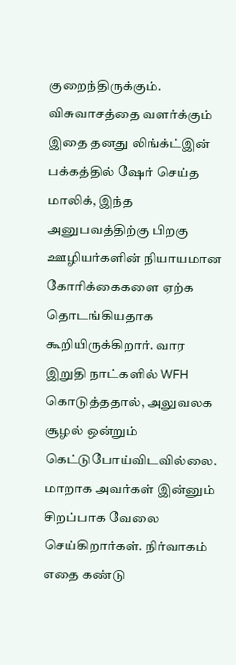குறைந்திருக்கும்.
விசுவாசத்தை வளர்க்கும்
இதை தனது லிங்க்ட்இன் பக்கத்தில் ஷேர் செய்த மாலிக், இந்த அனுபவத்திற்கு பிறகு ஊழியர்களின் நியாயமான கோரிக்கைகளை ஏற்க தொடங்கியதாக கூறியிருக்கிறார். வார இறுதி நாட்களில் WFH கொடுத்ததால், அலுவலக சூழல் ஒன்றும் கெட்டுபோய்விடவில்லை. மாறாக அவர்கள் இன்னும் சிறப்பாக வேலை செய்கிறார்கள். நிர்வாகம் எதை கண்டு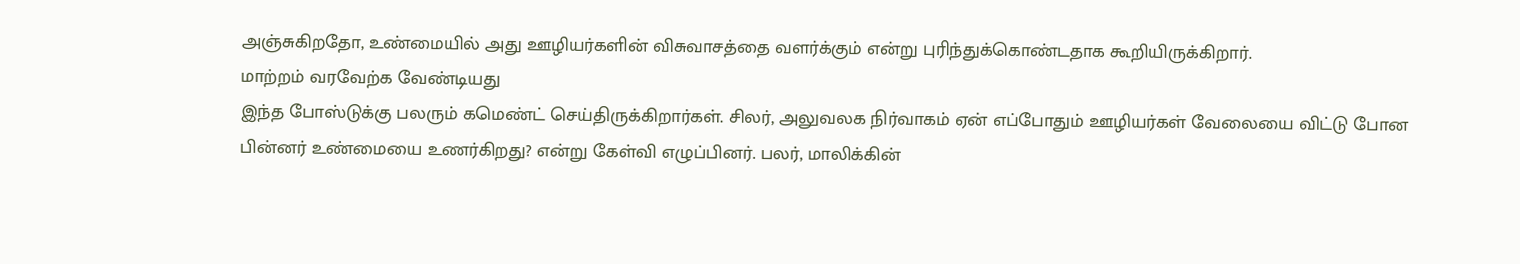அஞ்சுகிறதோ, உண்மையில் அது ஊழியர்களின் விசுவாசத்தை வளர்க்கும் என்று புரிந்துக்கொண்டதாக கூறியிருக்கிறார்.
மாற்றம் வரவேற்க வேண்டியது
இந்த போஸ்டுக்கு பலரும் கமெண்ட் செய்திருக்கிறார்கள். சிலர், அலுவலக நிர்வாகம் ஏன் எப்போதும் ஊழியர்கள் வேலையை விட்டு போன பின்னர் உண்மையை உணர்கிறது? என்று கேள்வி எழுப்பினர். பலர், மாலிக்கின்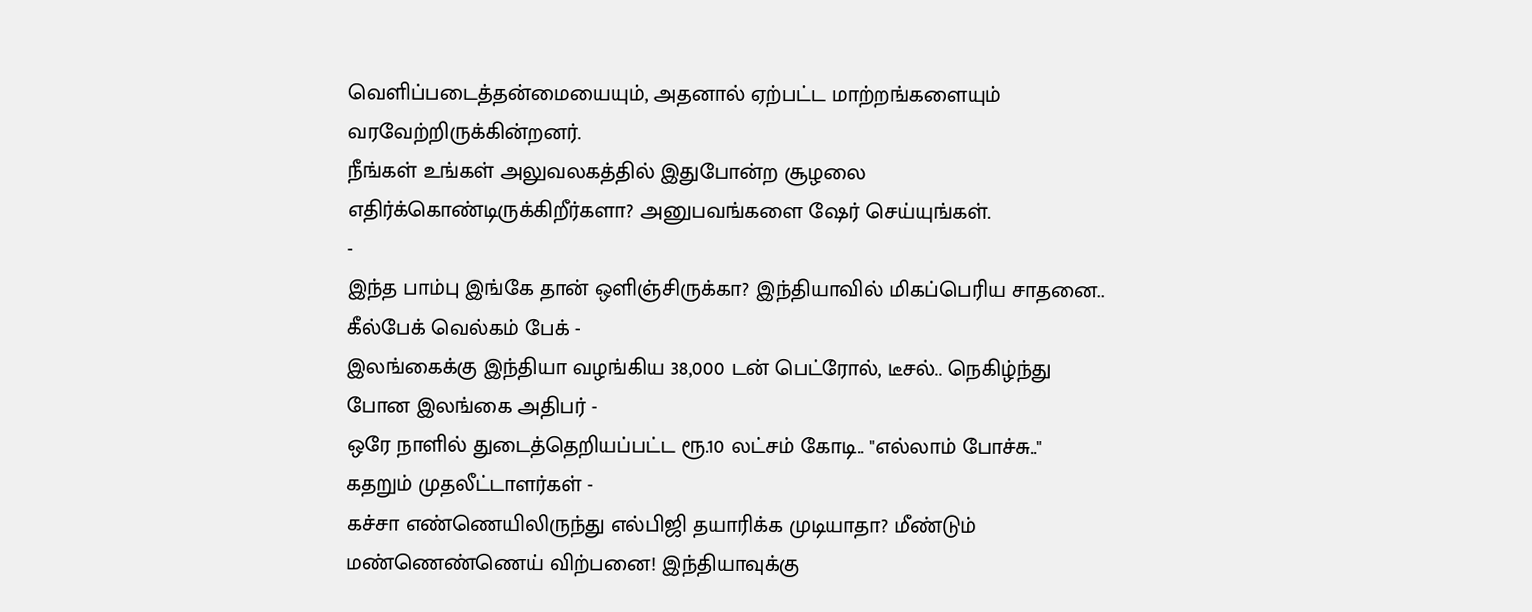வெளிப்படைத்தன்மையையும், அதனால் ஏற்பட்ட மாற்றங்களையும் வரவேற்றிருக்கின்றனர்.
நீங்கள் உங்கள் அலுவலகத்தில் இதுபோன்ற சூழலை எதிர்க்கொண்டிருக்கிறீர்களா? அனுபவங்களை ஷேர் செய்யுங்கள்.
-
இந்த பாம்பு இங்கே தான் ஒளிஞ்சிருக்கா? இந்தியாவில் மிகப்பெரிய சாதனை.. கீல்பேக் வெல்கம் பேக் -
இலங்கைக்கு இந்தியா வழங்கிய 38,000 டன் பெட்ரோல், டீசல்.. நெகிழ்ந்து போன இலங்கை அதிபர் -
ஒரே நாளில் துடைத்தெறியப்பட்ட ரூ.10 லட்சம் கோடி.. "எல்லாம் போச்சு.." கதறும் முதலீட்டாளர்கள் -
கச்சா எண்ணெயிலிருந்து எல்பிஜி தயாரிக்க முடியாதா? மீண்டும் மண்ணெண்ணெய் விற்பனை! இந்தியாவுக்கு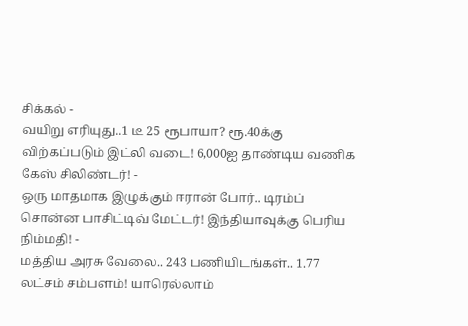சிக்கல் -
வயிறு எரியுது..1 டீ 25 ரூபாயா? ரூ.40க்கு விற்கப்படும் இட்லி வடை! 6,000ஐ தாண்டிய வணிக கேஸ் சிலிண்டர்! -
ஒரு மாதமாக இழுக்கும் ஈரான் போர்.. டிரம்ப் சொன்ன பாசிட்டிவ் மேட்டர்! இந்தியாவுக்கு பெரிய நிம்மதி! -
மத்திய அரசு வேலை.. 243 பணியிடங்கள்.. 1.77 லட்சம் சம்பளம்! யாரெல்லாம்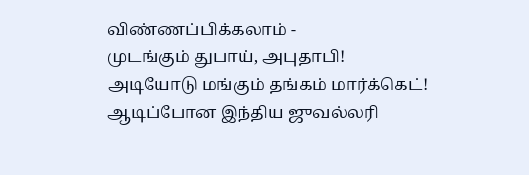விண்ணப்பிக்கலாம் -
முடங்கும் துபாய், அபுதாபி! அடியோடு மங்கும் தங்கம் மார்க்கெட்! ஆடிப்போன இந்திய ஜுவல்லரி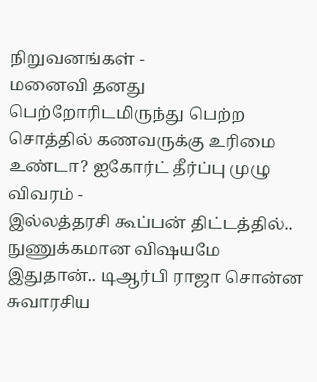நிறுவனங்கள் -
மனைவி தனது பெற்றோரிடமிருந்து பெற்ற சொத்தில் கணவருக்கு உரிமை உண்டா? ஐகோர்ட் தீர்ப்பு முழு விவரம் -
இல்லத்தரசி கூப்பன் திட்டத்தில்.. நுணுக்கமான விஷயமே இதுதான்.. டிஆர்பி ராஜா சொன்ன சுவாரசிய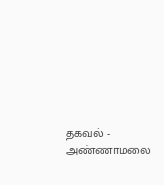தகவல் -
அண்ணாமலை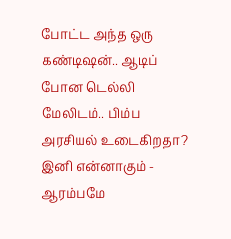போட்ட அந்த ஒரு கண்டிஷன்.. ஆடிப் போன டெல்லி மேலிடம்.. பிம்ப அரசியல் உடைகிறதா? இனி என்னாகும் -
ஆரம்பமே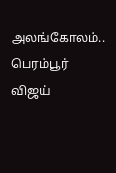அலங்கோலம்.. பெரம்பூர் விஜய்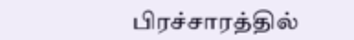பிரச்சாரத்தில்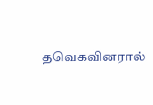தவெகவினரால்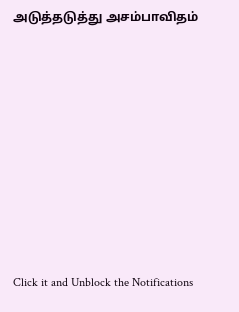அடுத்தடுத்து அசம்பாவிதம்












Click it and Unblock the Notifications